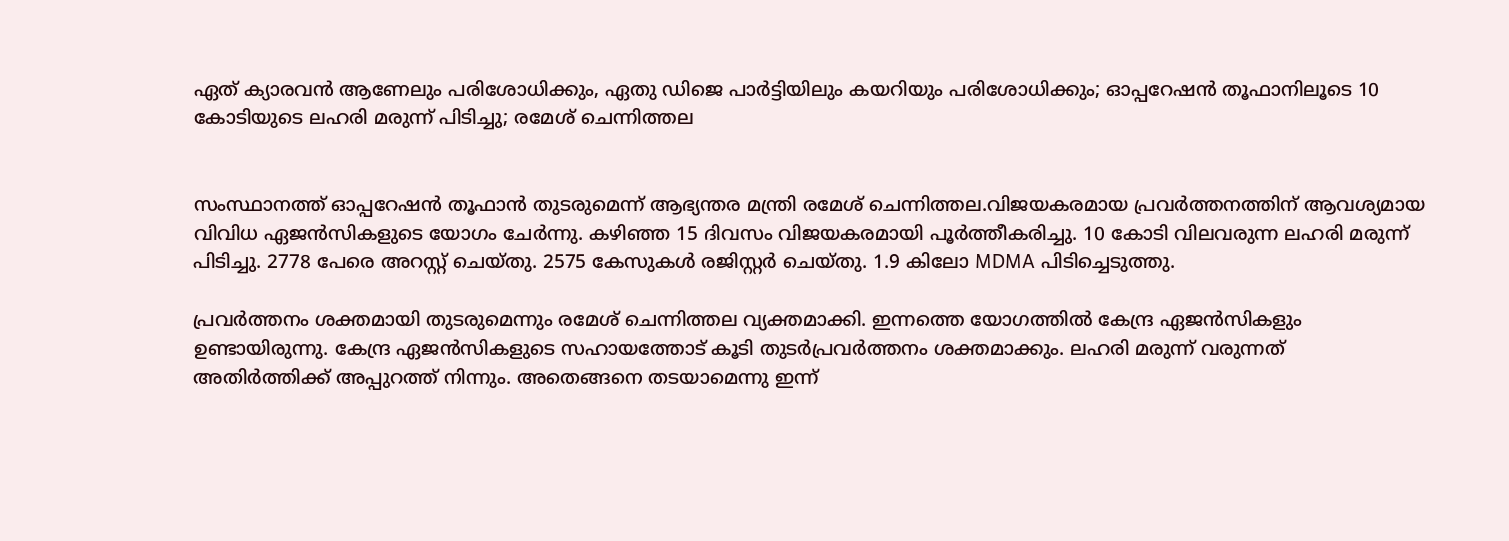ഏത് ക്യാരവൻ ആണേലും പരിശോധിക്കും, ഏതു ഡിജെ പാർട്ടിയിലും കയറിയും പരിശോധിക്കും; ഓപ്പറേഷൻ തൂഫാനിലൂടെ 10 കോടിയുടെ ലഹരി മരുന്ന് പിടിച്ചു; രമേശ് ചെന്നിത്തല


സംസ്ഥാനത്ത് ഓപ്പറേഷൻ തൂഫാൻ തുടരുമെന്ന് ആഭ്യന്തര മന്ത്രി രമേശ്‌ ചെന്നിത്തല.വിജയകരമായ പ്രവർത്തനത്തിന് ആവശ്യമായ വിവിധ ഏജൻസികളുടെ യോഗം ചേർന്നു. കഴിഞ്ഞ 15 ദിവസം വിജയകരമായി പൂർത്തീകരിച്ചു. 10 കോടി വിലവരുന്ന ലഹരി മരുന്ന് പിടിച്ചു. 2778 പേരെ അറസ്റ്റ് ചെയ്തു. 2575 കേസുകൾ രജിസ്റ്റർ ചെയ്തു. 1.9 കിലോ MDMA പിടിച്ചെടുത്തു.

പ്രവർത്തനം ശക്തമായി തുടരുമെന്നും രമേശ് ചെന്നിത്തല വ്യക്തമാക്കി. ഇന്നത്തെ യോഗത്തിൽ കേന്ദ്ര ഏജൻസികളും ഉണ്ടായിരുന്നു. കേന്ദ്ര ഏജൻസികളുടെ സഹായത്തോട് കൂടി തുടർപ്രവർത്തനം ശക്തമാക്കും. ലഹരി മരുന്ന് വരുന്നത് അതിർത്തിക്ക് അപ്പുറത്ത് നിന്നും. അതെങ്ങനെ തടയാമെന്നു ഇന്ന്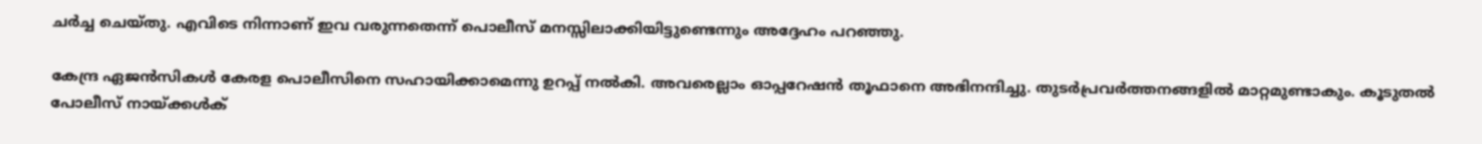ചർച്ച ചെയ്തു. എവിടെ നിന്നാണ് ഇവ വരുന്നതെന്ന് പൊലീസ് മനസ്സിലാക്കിയിട്ടുണ്ടെന്നും അദ്ദേഹം പറഞ്ഞു.

കേന്ദ്ര ഏജൻസികൾ കേരള പൊലീസിനെ സഹായിക്കാമെന്നു ഉറപ്പ് നൽകി. അവരെല്ലാം ഓപ്പറേഷൻ തൂഫാനെ അഭിനന്ദിച്ചു. തുടർപ്രവർത്തനങ്ങളിൽ മാറ്റമുണ്ടാകും. കൂടുതൽ പോലീസ് നായ്ക്കൾക്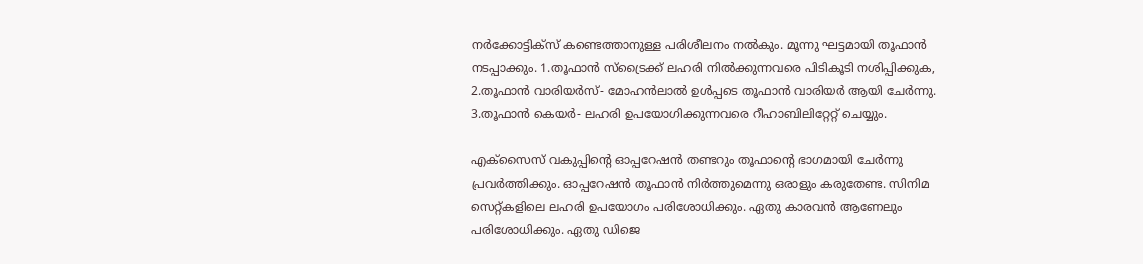നർക്കോട്ടിക്സ് കണ്ടെത്താനുള്ള പരിശീലനം നൽകും. മൂന്നു ഘട്ടമായി തൂഫാൻ നടപ്പാക്കും. 1.തൂഫാൻ സ്ട്രൈക്ക് ലഹരി നിൽക്കുന്നവരെ പിടികൂടി നശിപ്പിക്കുക, 2.തൂഫാൻ വാരിയർസ്- മോഹൻലാൽ ഉൾപ്പടെ തൂഫാൻ വാരിയർ ആയി ചേർന്നു. 3.തൂഫാൻ കെയർ- ലഹരി ഉപയോഗിക്കുന്നവരെ റീഹാബിലിറ്റേറ്റ് ചെയ്യും.

എക്‌സൈസ് വകുപ്പിന്റെ ഓപ്പറേഷൻ തണ്ടറും തൂഫാന്റെ ഭാഗമായി ചേർന്നു പ്രവർത്തിക്കും. ഓപ്പറേഷൻ തൂഫാൻ നിർത്തുമെന്നു ഒരാളും കരുതേണ്ട. സിനിമ സെറ്റ്കളിലെ ലഹരി ഉപയോഗം പരിശോധിക്കും. ഏതു കാരവൻ ആണേലും പരിശോധിക്കും. ഏതു ഡിജെ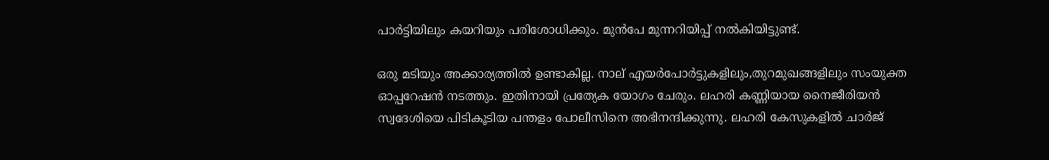പാർട്ടിയിലും കയറിയും പരിശോധിക്കും. മുൻപേ മുന്നറിയിപ്പ് നൽകിയിട്ടുണ്ട്.

ഒരു മടിയും അക്കാര്യത്തിൽ ഉണ്ടാകില്ല. നാല് എയർപോർട്ടുകളിലും,തുറമുഖങ്ങളിലും സംയുക്ത ഓപ്പറേഷൻ നടത്തും. ഇതിനായി പ്രത്യേക യോഗം ചേരും. ലഹരി കണ്ണിയായ നൈജീരിയൻ സ്വദേശിയെ പിടികൂടിയ പന്തളം പോലീസിനെ അഭിനന്ദിക്കുന്നു. ലഹരി കേസുകളിൽ ചാർജ്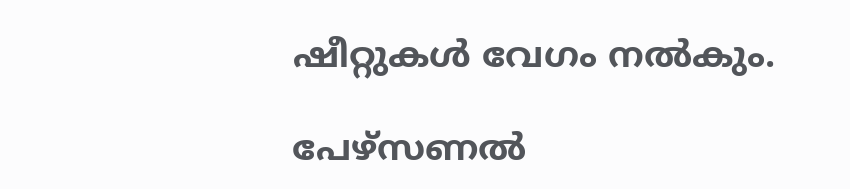ഷീറ്റുകൾ വേഗം നൽകും.

പേഴ്സണൽ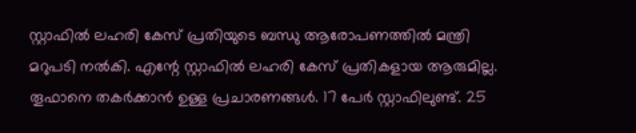സ്റ്റാഫിൽ ലഹരി കേസ് പ്രതിയുടെ ബന്ധു ആരോപണത്തിൽ മന്ത്രി മറുപടി നൽകി. എന്റേ സ്റ്റാഫിൽ ലഹരി കേസ് പ്രതികളായ ആരുമില്ല. തൂഫാനെ തകർക്കാൻ ഉള്ള പ്രചാരണങ്ങൾ. 17 പേർ സ്റ്റാഫിലുണ്ട്. 25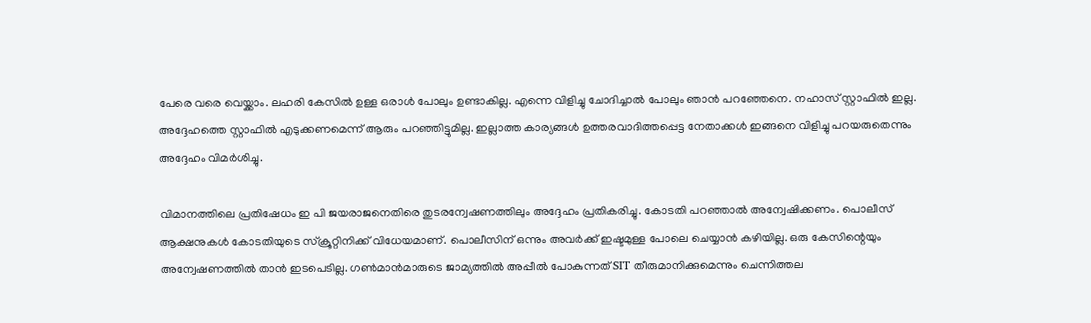പേരെ വരെ വെയ്ക്കാം. ലഹരി കേസിൽ ഉള്ള ഒരാൾ പോലും ഉണ്ടാകില്ല. എന്നെ വിളിച്ചു ചോദിച്ചാൽ പോലും ഞാൻ പറഞ്ഞേനെ. നഹാസ് സ്റ്റാഫിൽ ഇല്ല. അദ്ദേഹത്തെ സ്റ്റാഫിൽ എടുക്കണമെന്ന് ആരും പറഞ്ഞിട്ടുമില്ല. ഇല്ലാത്ത കാര്യങ്ങൾ ഉത്തരവാദിത്തപ്പെട്ട നേതാക്കൾ ഇങ്ങനെ വിളിച്ചു പറയരുതെന്നും അദ്ദേഹം വിമർശിച്ചു.

വിമാനത്തിലെ പ്രതിഷേധം ഇ പി ജയരാജനെതിരെ തുടരന്വേഷണത്തിലും അദ്ദേഹം പ്രതികരിച്ചു. കോടതി പറഞ്ഞാൽ അന്വേഷിക്കണം. പൊലീസ് ആക്ഷനുകൾ കോടതിയുടെ സ്‌ക്രൂറ്റിനിക്ക് വിധേയമാണ്. പൊലീസിന് ഒന്നും അവർക്ക് ഇഷ്ടമുള്ള പോലെ ചെയ്യാൻ കഴിയില്ല. ഒരു കേസിന്റെയും അന്വേഷണത്തിൽ താൻ ഇടപെടില്ല. ഗൺമാൻമാരുടെ ജാമ്യത്തിൽ അപ്പീൽ പോകുന്നത് SIT തീരുമാനിക്കുമെന്നും ചെന്നിത്തല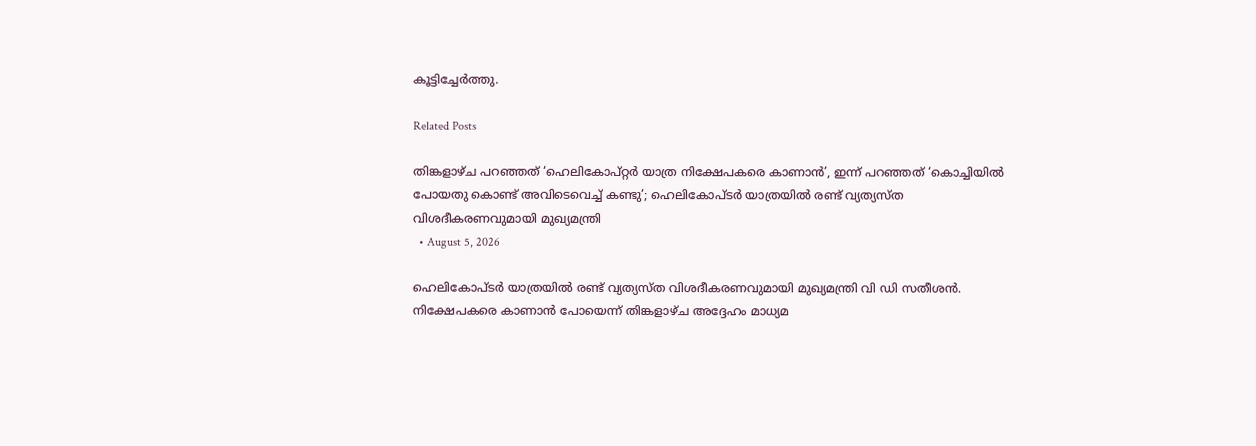കൂട്ടിച്ചേർത്തു.

Related Posts

തിങ്കളാഴ്ച പറഞ്ഞത് ‘ഹെലികോപ്റ്റർ യാത്ര നിക്ഷേപകരെ കാണാൻ’, ഇന്ന് പറഞ്ഞത് ‘കൊച്ചിയിൽ പോയതു കൊണ്ട് അവിടെവെച്ച് കണ്ടു’; ഹെലികോപ്ടർ യാത്രയിൽ രണ്ട് വ്യത്യസ്ത വിശദീകരണവുമായി മുഖ്യമന്ത്രി
  • August 5, 2026

ഹെലികോപ്ടർ യാത്രയിൽ രണ്ട് വ്യത്യസ്ത വിശദീകരണവുമായി മുഖ്യമന്ത്രി വി ഡി സതീശൻ. നിക്ഷേപകരെ കാണാൻ പോയെന്ന് തിങ്കളാഴ്ച അദ്ദേഹം മാധ്യമ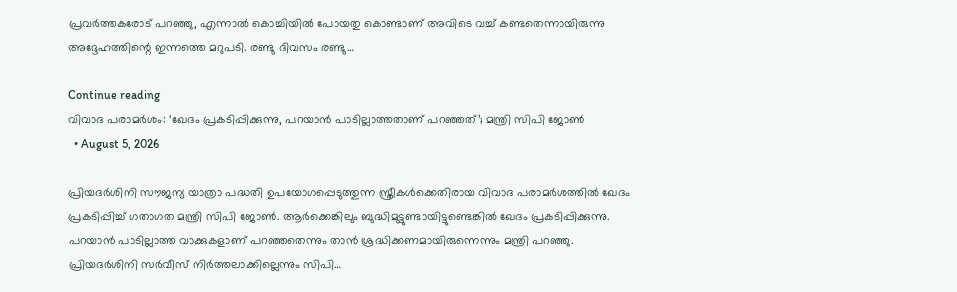പ്രവർത്തകരോട് പറഞ്ഞു, എന്നാൽ കൊച്ചിയിൽ പോയതു കൊണ്ടാണ് അവിടെ വച്ച് കണ്ടതെന്നായിരുന്നു അദ്ദേഹത്തിന്റെ ഇന്നത്തെ മറുപടി. രണ്ടു ദിവസം രണ്ടു…

Continue reading
വിവാദ പരാമർശം: ‘ഖേദം പ്രകടിപ്പിക്കുന്നു, പറയാൻ പാടില്ലാത്തതാണ് പറഞ്ഞത്’; മന്ത്രി സിപി ജോൺ
  • August 5, 2026

പ്രിയദർശിനി സൗജന്യ യാത്രാ പദ്ധതി ഉപയോഗപ്പെടുത്തുന്ന സ്ത്രീകൾക്കെതിരായ വിവാദ പരാമർശത്തിൽ ഖേദം പ്രകടിപ്പിച്ച് ഗതാഗത മന്ത്രി സിപി ജോൺ. ആർക്കെങ്കിലും ബുദ്ധിമുട്ടുണ്ടായിട്ടുണ്ടെങ്കിൽ ഖേദം പ്രകടിപ്പിക്കുന്നു. പറയാൻ പാടില്ലാത്ത വാക്കുകളാണ് പറഞ്ഞതെന്നും താൻ ശ്രദ്ധിക്കണമായിരുന്നെന്നും മന്ത്രി പറഞ്ഞു. പ്രിയദർശിനി സർവീസ് നിർത്തലാക്കില്ലെന്നും സിപി…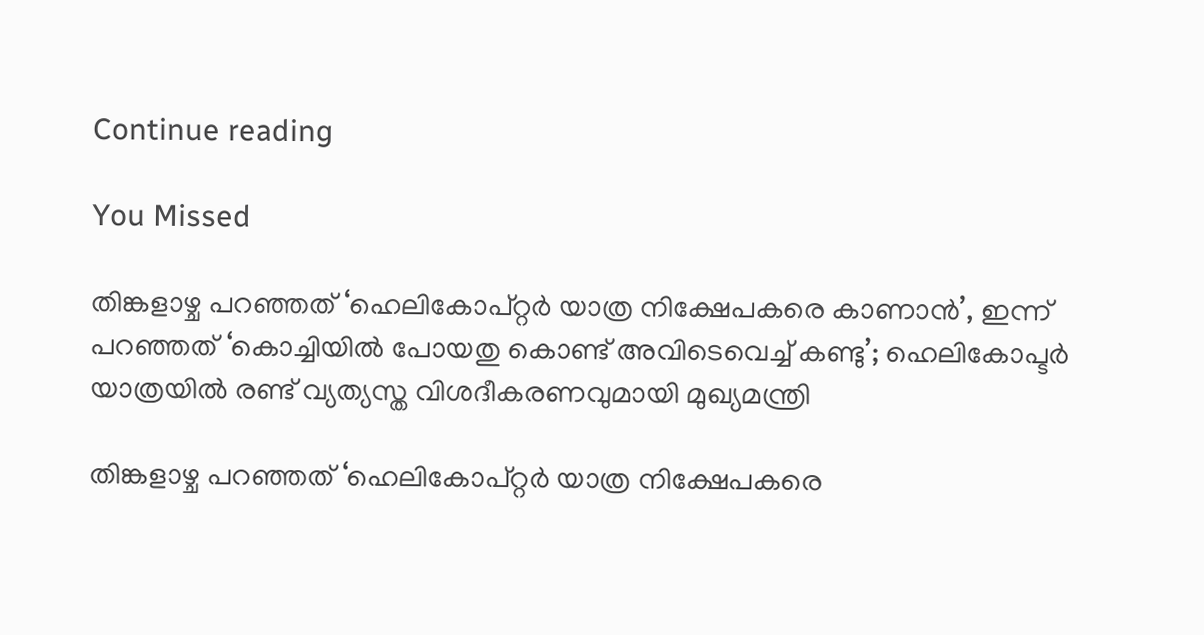Continue reading

You Missed

തിങ്കളാഴ്ച പറഞ്ഞത് ‘ഹെലികോപ്റ്റർ യാത്ര നിക്ഷേപകരെ കാണാൻ’, ഇന്ന് പറഞ്ഞത് ‘കൊച്ചിയിൽ പോയതു കൊണ്ട് അവിടെവെച്ച് കണ്ടു’; ഹെലികോപ്ടർ യാത്രയിൽ രണ്ട് വ്യത്യസ്ത വിശദീകരണവുമായി മുഖ്യമന്ത്രി

തിങ്കളാഴ്ച പറഞ്ഞത് ‘ഹെലികോപ്റ്റർ യാത്ര നിക്ഷേപകരെ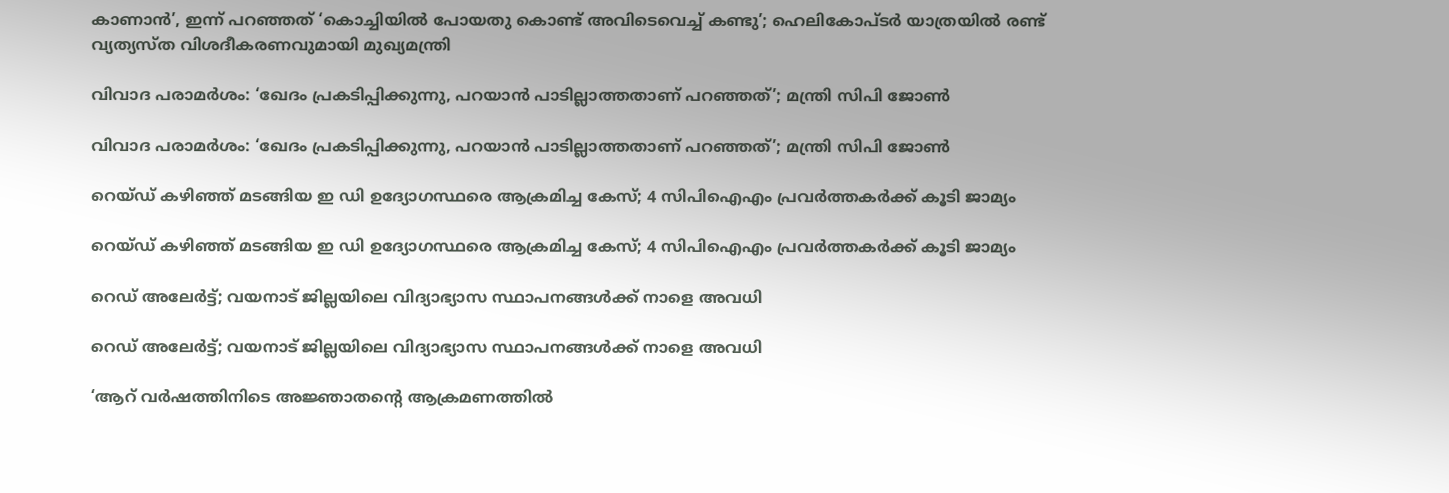കാണാൻ’, ഇന്ന് പറഞ്ഞത് ‘കൊച്ചിയിൽ പോയതു കൊണ്ട് അവിടെവെച്ച് കണ്ടു’; ഹെലികോപ്ടർ യാത്രയിൽ രണ്ട് വ്യത്യസ്ത വിശദീകരണവുമായി മുഖ്യമന്ത്രി

വിവാദ പരാമർശം: ‘ഖേദം പ്രകടിപ്പിക്കുന്നു, പറയാൻ പാടില്ലാത്തതാണ് പറഞ്ഞത്’; മന്ത്രി സിപി ജോൺ

വിവാദ പരാമർശം: ‘ഖേദം പ്രകടിപ്പിക്കുന്നു, പറയാൻ പാടില്ലാത്തതാണ് പറഞ്ഞത്’; മന്ത്രി സിപി ജോൺ

റെയ്ഡ് കഴിഞ്ഞ് മടങ്ങിയ ഇ ഡി ഉദ്യോഗസ്ഥരെ ആക്രമിച്ച കേസ്; 4 സിപിഐഎം പ്രവർത്തകർക്ക് കൂടി ജാമ്യം

റെയ്ഡ് കഴിഞ്ഞ് മടങ്ങിയ ഇ ഡി ഉദ്യോഗസ്ഥരെ ആക്രമിച്ച കേസ്; 4 സിപിഐഎം പ്രവർത്തകർക്ക് കൂടി ജാമ്യം

റെഡ് അലേർട്ട്; വയനാട് ജില്ലയിലെ വിദ്യാഭ്യാസ സ്ഥാപനങ്ങൾക്ക് നാളെ അവധി

റെഡ് അലേർട്ട്; വയനാട് ജില്ലയിലെ വിദ്യാഭ്യാസ സ്ഥാപനങ്ങൾക്ക് നാളെ അവധി

‘ആറ് വർഷത്തിനിടെ അജ്ഞാതന്റെ ആക്രമണത്തിൽ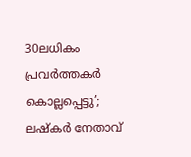30ലധികം പ്രവർത്തകർ കൊല്ലപ്പെ‍ട്ടു’; ലഷ്കർ നേതാവ്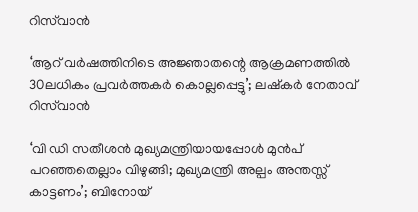റിസ്‌വാൻ

‘ആറ് വർഷത്തിനിടെ അജ്ഞാതന്റെ ആക്രമണത്തിൽ 30ലധികം പ്രവർത്തകർ കൊല്ലപ്പെ‍ട്ടു’; ലഷ്കർ നേതാവ് റിസ്‌വാൻ

‘വി ഡി സതീശൻ മുഖ്യമന്ത്രിയായപ്പോൾ മുൻപ് പറഞ്ഞതെല്ലാം വിഴുങ്ങി; മുഖ്യമന്ത്രി അല്പം അന്തസ്സ് കാട്ടണം’; ബിനോയ്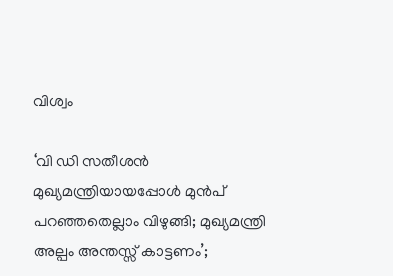വിശ്വം

‘വി ഡി സതീശൻ മുഖ്യമന്ത്രിയായപ്പോൾ മുൻപ് പറഞ്ഞതെല്ലാം വിഴുങ്ങി; മുഖ്യമന്ത്രി അല്പം അന്തസ്സ് കാട്ടണം’;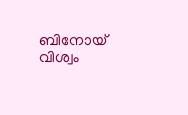ബിനോയ് വിശ്വം